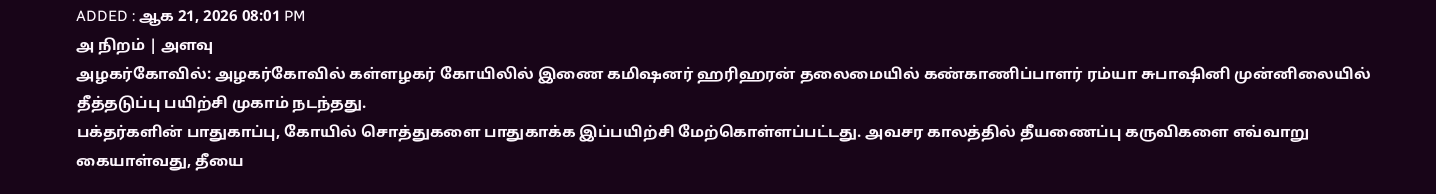ADDED : ஆக 21, 2026 08:01 PM
அ நிறம் | அளவு
அழகர்கோவில்: அழகர்கோவில் கள்ளழகர் கோயிலில் இணை கமிஷனர் ஹரிஹரன் தலைமையில் கண்காணிப்பாளர் ரம்யா சுபாஷினி முன்னிலையில் தீத்தடுப்பு பயிற்சி முகாம் நடந்தது.
பக்தர்களின் பாதுகாப்பு, கோயில் சொத்துகளை பாதுகாக்க இப்பயிற்சி மேற்கொள்ளப்பட்டது. அவசர காலத்தில் தீயணைப்பு கருவிகளை எவ்வாறு கையாள்வது, தீயை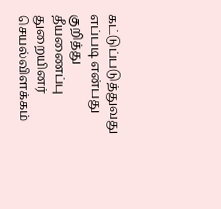கட்டுப்படுத்துவது எப்படி என்பது குறித்து தீயணைப்பு துறையினர் செயல்விளக்கம்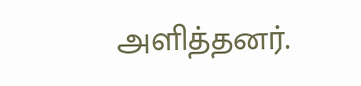அளித்தனர்.